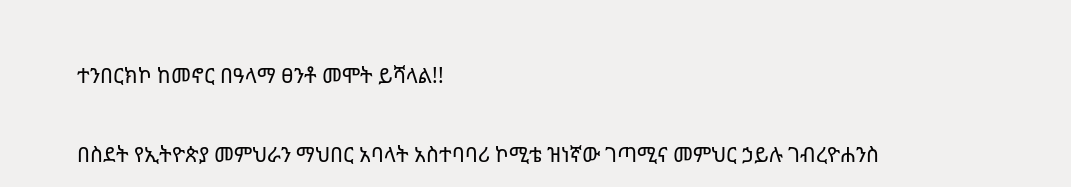ተንበርክኮ ከመኖር በዓላማ ፀንቶ መሞት ይሻላል!!

በስደት የኢትዮጵያ መምህራን ማህበር አባላት አስተባባሪ ኮሚቴ ዝነኛው ገጣሚና መምህር ኃይሉ ገብረዮሐንስ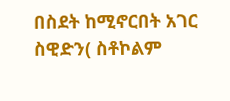በስደት ከሚኖርበት አገር ስዊድን( ስቶኮልም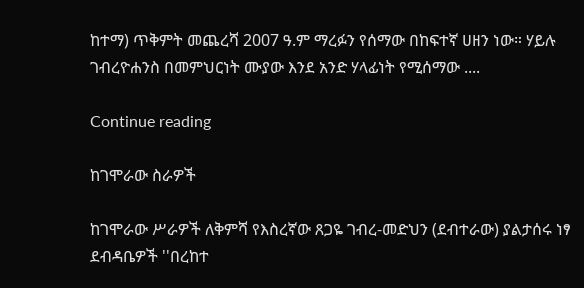ከተማ) ጥቅምት መጨረሻ 2007 ዓ.ም ማረፉን የሰማው በከፍተኛ ሀዘን ነው። ሃይሉ ገብረዮሐንስ በመምህርነት ሙያው እንደ አንድ ሃላፊነት የሚሰማው ....

Continue reading

ከገሞራው ስራዎች

ከገሞራው ሥራዎች ለቅምሻ የእስረኛው ጸጋዬ ገብረ-መድህን (ደብተራው) ያልታሰሩ ነፃ ደብዳቤዎች ''በረከተ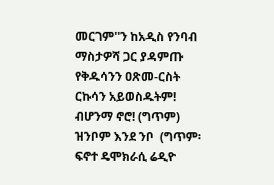መርገም''ን ከአዲስ የንባብ ማስታዎሻ ጋር ያዳምጡ የቅዱሳንን ዐጽመ-ርስት ርኩሳን አይወስዱትም! ብሆንማ ኖሮ! (ግጥም) ዝንቦም እንደ ንቦ  (ግጥም፡ ፍኖተ ዴሞክራሲ ሬዲዮ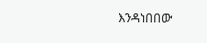እንዳነበበው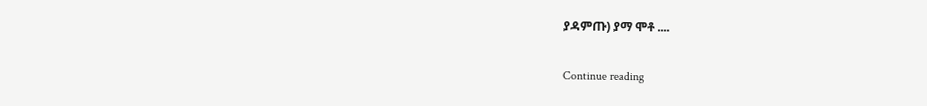ያዳምጡ) ያማ ሞቶ ....

Continue reading